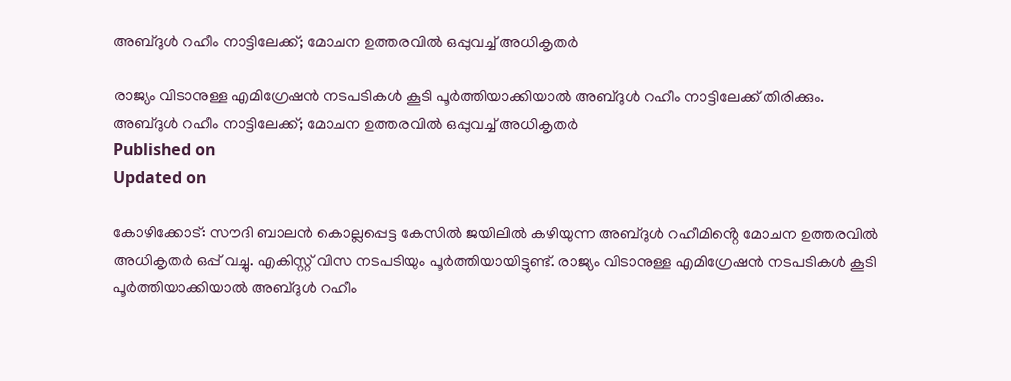അബ്‌ദുൾ റഹീം നാട്ടിലേക്ക്; മോചന ഉത്തരവിൽ ഒപ്പുവച്ച് അധികൃതർ

രാജ്യം വിടാനുള്ള എമിഗ്രേഷൻ നടപടികൾ കൂടി പൂർത്തിയാക്കിയാൽ അബ്ദുൾ റഹീം നാട്ടിലേക്ക് തിരിക്കും.
അബ്‌ദുൾ റഹീം നാട്ടിലേക്ക്; മോചന ഉത്തരവിൽ ഒപ്പുവച്ച് അധികൃതർ
Published on
Updated on

കോഴിക്കോട്: സൗദി ബാലന്‍ കൊല്ലപ്പെട്ട കേസില്‍ ജയിലില്‍ കഴിയുന്ന അബ്ദുൾ റഹീമിൻ്റെ മോചന ഉത്തരവിൽ അധികൃതർ ഒപ്പ് വച്ചു. എകിസ്റ്റ് വിസ നടപടിയും പൂർത്തിയായിട്ടുണ്ട്. രാജ്യം വിടാനുള്ള എമിഗ്രേഷൻ നടപടികൾ കൂടി പൂർത്തിയാക്കിയാൽ അബ്ദുൾ റഹീം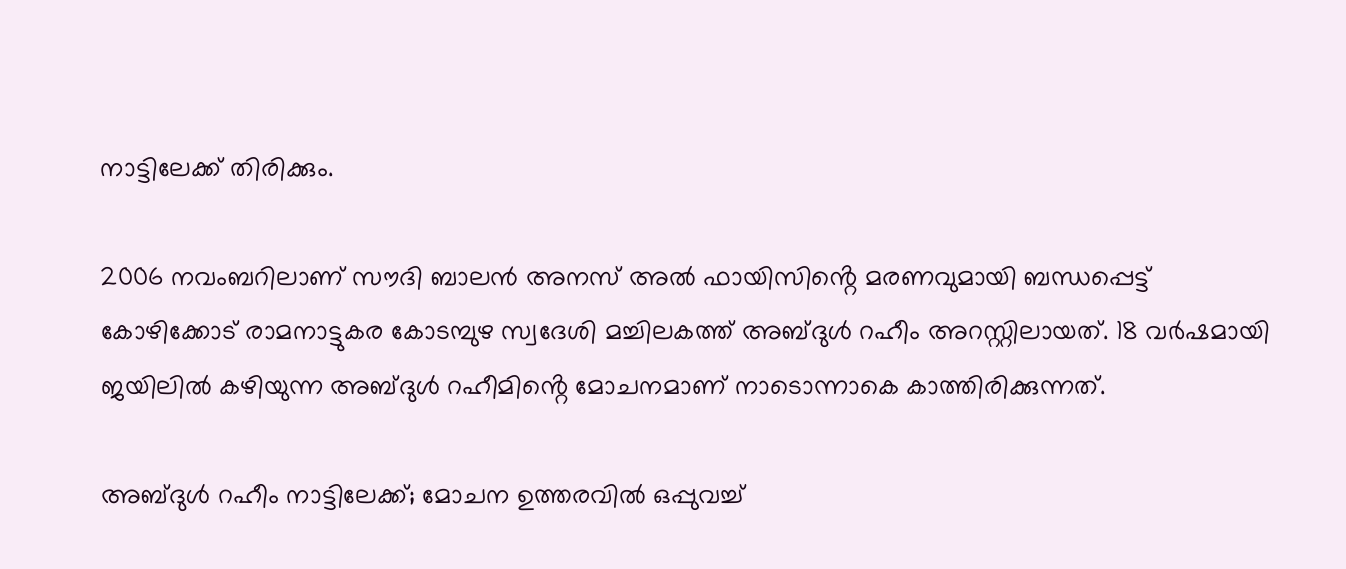നാട്ടിലേക്ക് തിരിക്കും.

2006 നവംബറിലാണ് സൗദി ബാലന്‍ അനസ് അല്‍ ഫായിസിൻ്റെ മരണവുമായി ബന്ധപ്പെട്ട് കോഴിക്കോട് രാമനാട്ടുകര കോടമ്പുഴ സ്വദേശി മച്ചിലകത്ത് അബ്ദുൾ റഹീം അറസ്റ്റിലായത്. 18 വർഷമായി ജയിലിൽ കഴിയുന്ന അബ്ദുൾ റഹീമിൻ്റെ മോചനമാണ് നാടൊന്നാകെ കാത്തിരിക്കുന്നത്.

അബ്‌ദുൾ റഹീം നാട്ടിലേക്ക്; മോചന ഉത്തരവിൽ ഒപ്പുവച്ച്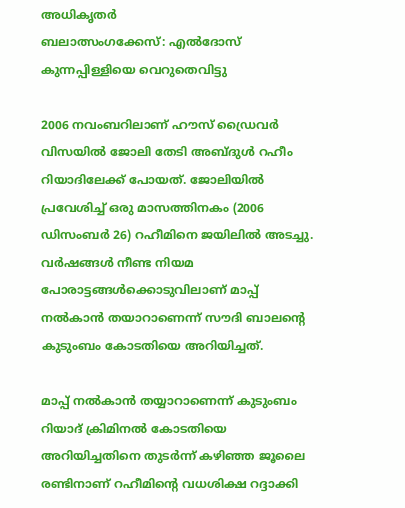അധികൃതർ
ബലാത്സംഗക്കേസ്: എൽദോസ് കുന്നപ്പിള്ളിയെ വെറുതെവിട്ടു

2006 നവംബറിലാണ് ഹൗസ് ഡ്രൈവർ വിസയിൽ ജോലി തേടി അബ്ദുൾ റഹീം റിയാദിലേക്ക് പോയത്. ജോലിയിൽ പ്രവേശിച്ച് ഒരു മാസത്തിനകം (2006 ഡിസംബർ 26) റഹീമിനെ ജയിലിൽ അടച്ചു. വർഷങ്ങൾ നീണ്ട നിയമ പോരാട്ടങ്ങൾക്കൊടുവിലാണ് മാപ്പ് നൽകാൻ തയാറാണെന്ന് സൗദി ബാലൻ്റെ കുടുംബം കോടതിയെ അറിയിച്ചത്.

മാപ്പ് നൽകാൻ തയ്യാറാണെന്ന് കുടുംബം റിയാദ് ക്രിമിനൽ കോടതിയെ അറിയിച്ചതിനെ തുടർന്ന് കഴിഞ്ഞ ജൂലൈ രണ്ടിനാണ് റഹീമിൻ്റെ വധശിക്ഷ റദ്ദാക്കി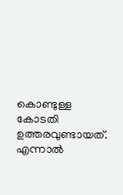കൊണ്ടുള്ള കോടതി ഉത്തരവുണ്ടായത്. എന്നാൽ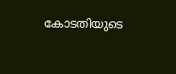കോടതിയുടെ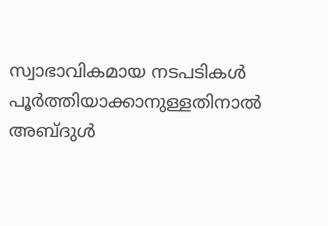സ്വാഭാവികമായ നടപടികൾ പൂർത്തിയാക്കാനുള്ളതിനാൽ അബ്ദുൾ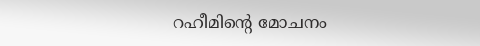റഹീമിൻ്റെ മോചനം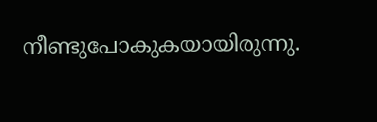നീണ്ടുപോകുകയായിരുന്നു.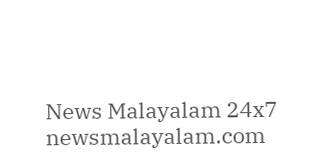News Malayalam 24x7
newsmalayalam.com